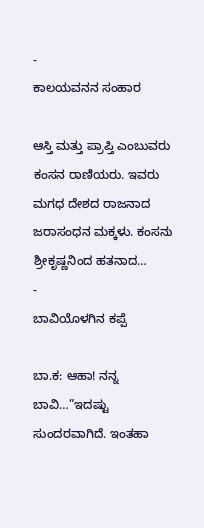-
ಕಾಲಯವನನ ಸಂಹಾರ

ಆಸ್ತಿ ಮತ್ತು ಪ್ರಾಪ್ತಿ ಎಂಬುವರು ಕಂಸನ ರಾಣಿಯರು. ಇವರು ಮಗಧ ದೇಶದ ರಾಜನಾದ ಜರಾಸಂಧನ ಮಕ್ಕಳು. ಕಂಸನು ಶ್ರೀಕೃಷ್ಣನಿಂದ ಹತನಾದ…
-
ಬಾವಿಯೊಳಗಿನ ಕಪ್ಪೆ

ಬಾ.ಕ: ಆಹಾ! ನನ್ನ ಬಾವಿ…”ಇದಷ್ಟು ಸುಂದರವಾಗಿದೆ. ಇಂತಹಾ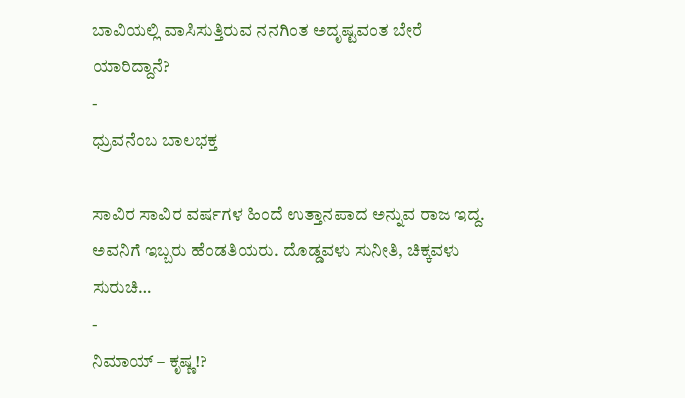ಬಾವಿಯಲ್ಲಿ ವಾಸಿಸುತ್ತಿರುವ ನನಗಿಂತ ಅದೃಷ್ಟವಂತ ಬೇರೆ ಯಾರಿದ್ದಾನೆ?
-
ಧ್ರುವನೆಂಬ ಬಾಲಭಕ್ತ

ಸಾವಿರ ಸಾವಿರ ವರ್ಷಗಳ ಹಿಂದೆ ಉತ್ತಾನಪಾದ ಅನ್ನುವ ರಾಜ ಇದ್ದ. ಅವನಿಗೆ ಇಬ್ಬರು ಹೆಂಡತಿಯರು. ದೊಡ್ಡವಳು ಸುನೀತಿ, ಚಿಕ್ಕವಳು ಸುರುಚಿ…
-
ನಿಮಾಯ್ – ಕೃಷ್ಣ!?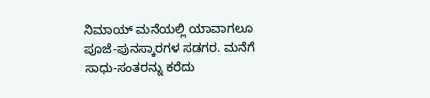ನಿಮಾಯ್ ಮನೆಯಲ್ಲಿ ಯಾವಾಗಲೂ ಪೂಜೆ-ಪುನಸ್ಕಾರಗಳ ಸಡಗರ. ಮನೆಗೆ ಸಾಧು-ಸಂತರನ್ನು ಕರೆದು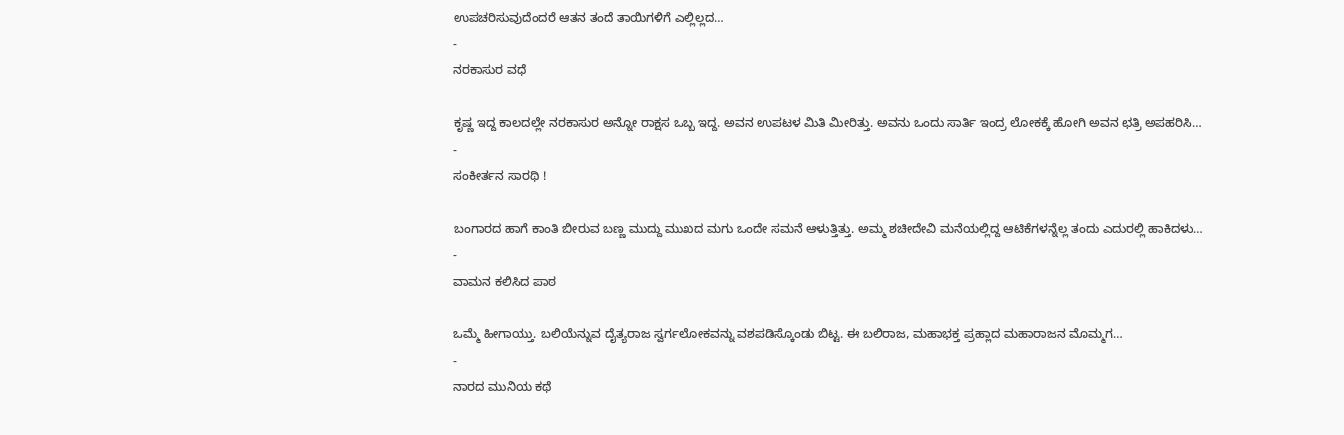ಉಪಚರಿಸುವುದೆಂದರೆ ಆತನ ತಂದೆ ತಾಯಿಗಳಿಗೆ ಎಲ್ಲಿಲ್ಲದ…
-
ನರಕಾಸುರ ವಧೆ

ಕೃಷ್ಣ ಇದ್ದ ಕಾಲದಲ್ಲೇ ನರಕಾಸುರ ಅನ್ನೋ ರಾಕ್ಷಸ ಒಬ್ಬ ಇದ್ದ. ಅವನ ಉಪಟಳ ಮಿತಿ ಮೀರಿತ್ತು. ಅವನು ಒಂದು ಸಾರ್ತಿ ಇಂದ್ರ ಲೋಕಕ್ಕೆ ಹೋಗಿ ಅವನ ಛತ್ರಿ ಅಪಹರಿಸಿ…
-
ಸಂಕೀರ್ತನ ಸಾರಥಿ !

ಬಂಗಾರದ ಹಾಗೆ ಕಾಂತಿ ಬೀರುವ ಬಣ್ಣ ಮುದ್ದು ಮುಖದ ಮಗು ಒಂದೇ ಸಮನೆ ಆಳುತ್ತಿತ್ತು. ಅಮ್ಮ ಶಚೀದೇವಿ ಮನೆಯಲ್ಲಿದ್ದ ಆಟಿಕೆಗಳನ್ನೆಲ್ಲ ತಂದು ಎದುರಲ್ಲಿ ಹಾಕಿದಳು…
-
ವಾಮನ ಕಲಿಸಿದ ಪಾಠ

ಒಮ್ಮೆ ಹೀಗಾಯ್ತು. ಬಲಿಯೆನ್ನುವ ದೈತ್ಯರಾಜ ಸ್ವರ್ಗಲೋಕವನ್ನು ವಶಪಡಿಸ್ಕೊಂಡು ಬಿಟ್ಟ. ಈ ಬಲಿರಾಜ, ಮಹಾಭಕ್ತ ಪ್ರಹ್ಲಾದ ಮಹಾರಾಜನ ಮೊಮ್ಮಗ…
-
ನಾರದ ಮುನಿಯ ಕಥೆ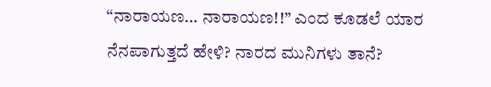“ನಾರಾಯಣ… ನಾರಾಯಣ!!” ಎಂದ ಕೂಡಲೆ ಯಾರ ನೆನಪಾಗುತ್ತದೆ ಹೇಳಿ? ನಾರದ ಮುನಿಗಳು ತಾನೆ?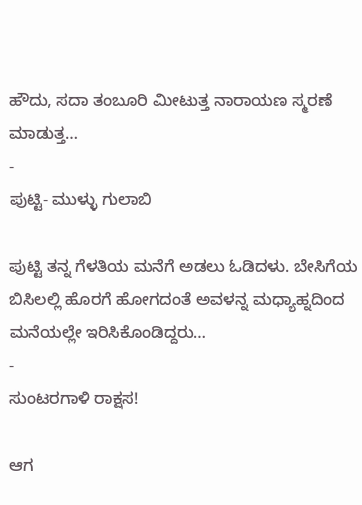ಹೌದು, ಸದಾ ತಂಬೂರಿ ಮೀಟುತ್ತ ನಾರಾಯಣ ಸ್ಮರಣೆ ಮಾಡುತ್ತ…
-
ಪುಟ್ಟಿ- ಮುಳ್ಳು ಗುಲಾಬಿ

ಪುಟ್ಟಿ ತನ್ನ ಗೆಳತಿಯ ಮನೆಗೆ ಅಡಲು ಓಡಿದಳು. ಬೇಸಿಗೆಯ ಬಿಸಿಲಲ್ಲಿ ಹೊರಗೆ ಹೋಗದಂತೆ ಅವಳನ್ನ ಮಧ್ಯಾಹ್ನದಿಂದ ಮನೆಯಲ್ಲೇ ಇರಿಸಿಕೊಂಡಿದ್ದರು…
-
ಸುಂಟರಗಾಳಿ ರಾಕ್ಷಸ!

ಆಗ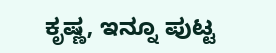ಕೃಷ್ಣ, ಇನ್ನೂ ಪುಟ್ಟ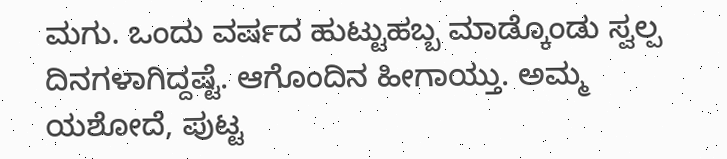ಮಗು. ಒಂದು ವರ್ಷದ ಹುಟ್ಟುಹಬ್ಬ ಮಾಡ್ಕೊಂಡು ಸ್ವಲ್ಪ ದಿನಗಳಾಗಿದ್ದಷ್ಟೆ. ಆಗೊಂದಿನ ಹೀಗಾಯ್ತು. ಅಮ್ಮ ಯಶೋದೆ, ಪುಟ್ಟ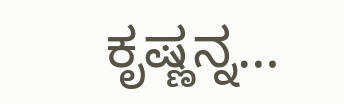ಕೃಷ್ಣನ್ನ…